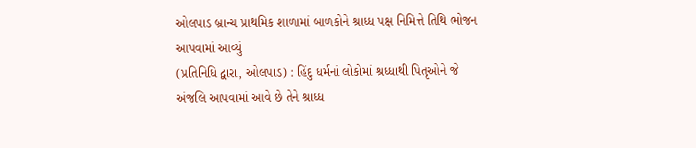ઓલપાડ બ્રાન્ચ પ્રાથમિક શાળામાં બાળકોને શ્રાધ્ધ પક્ષ નિમિત્તે તિથિ ભોજન આપવામાં આવ્યું
(પ્રતિનિધિ દ્વારા, ઓલપાડ) : હિંદુ ધર્મનાં લોકોમાં શ્રધ્ધાથી પિતૃઓને જે અંજલિ આપવામાં આવે છે તેને શ્રાધ્ધ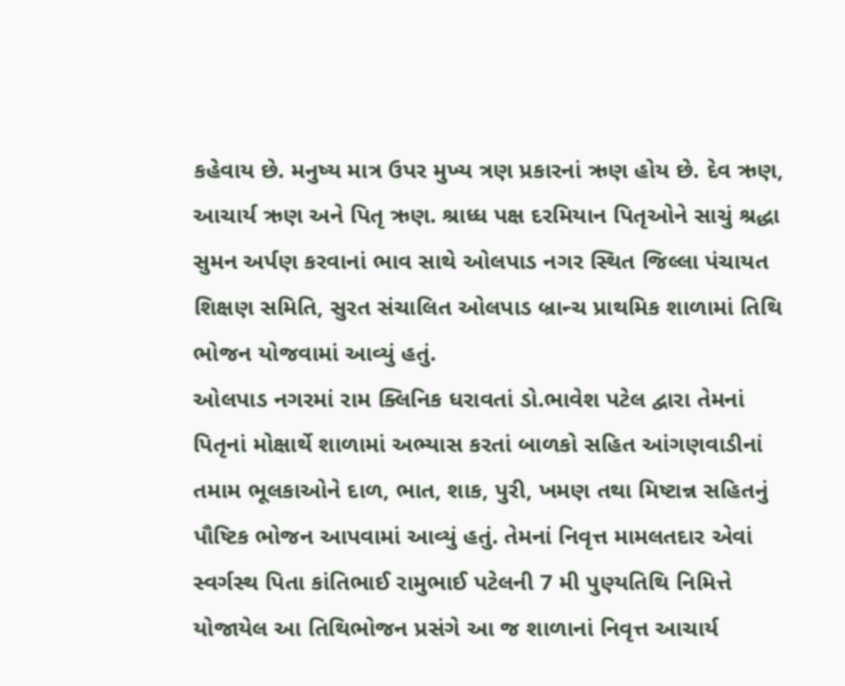કહેવાય છે. મનુષ્ય માત્ર ઉપર મુખ્ય ત્રણ પ્રકારનાં ઋણ હોય છે. દેવ ઋણ, આચાર્ય ઋણ અને પિતૃ ઋણ. શ્રાધ્ધ પક્ષ દરમિયાન પિતૃઓને સાચું શ્રદ્ધા સુમન અર્પણ કરવાનાં ભાવ સાથે ઓલપાડ નગર સ્થિત જિલ્લા પંચાયત શિક્ષણ સમિતિ, સુરત સંચાલિત ઓલપાડ બ્રાન્ચ પ્રાથમિક શાળામાં તિથિ ભોજન યોજવામાં આવ્યું હતું.
ઓલપાડ નગરમાં રામ ક્લિનિક ધરાવતાં ડો.ભાવેશ પટેલ દ્વારા તેમનાં પિતૃનાં મોક્ષાર્થે શાળામાં અભ્યાસ કરતાં બાળકો સહિત આંગણવાડીનાં તમામ ભૂલકાઓને દાળ, ભાત, શાક, પુરી, ખમણ તથા મિષ્ટાન્ન સહિતનું પૌષ્ટિક ભોજન આપવામાં આવ્યું હતું. તેમનાં નિવૃત્ત મામલતદાર એવાં સ્વર્ગસ્થ પિતા કાંતિભાઈ રામુભાઈ પટેલની 7 મી પુણ્યતિથિ નિમિત્તે યોજાયેલ આ તિથિભોજન પ્રસંગે આ જ શાળાનાં નિવૃત્ત આચાર્ય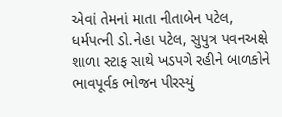એવાં તેમનાં માતા નીતાબેન પટેલ, ધર્મપત્ની ડો.નેહા પટેલ, સુપુત્ર પવનઅક્ષે શાળા સ્ટાફ સાથે ખડપગે રહીને બાળકોને ભાવપૂર્વક ભોજન પીરસ્યું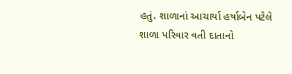હતું. શાળાનાં આચાર્યા હર્ષાબેન પટેલે શાળા પરિવાર વતી દાતાનો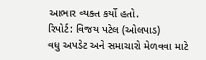આભાર વ્યક્ત કર્યો હતો.
રિપોર્ટ: વિજય પટેલ (ઓલપાડ)
વધુ અપડેટ અને સમાચારો મેળવવા માટે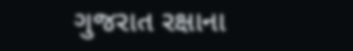ગુજરાત રક્ષાના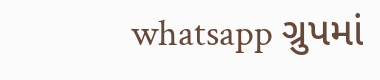whatsapp ગ્રુપમાં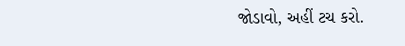જોડાવો, અહીં ટચ કરો.